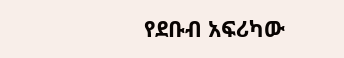የደቡብ አፍሪካው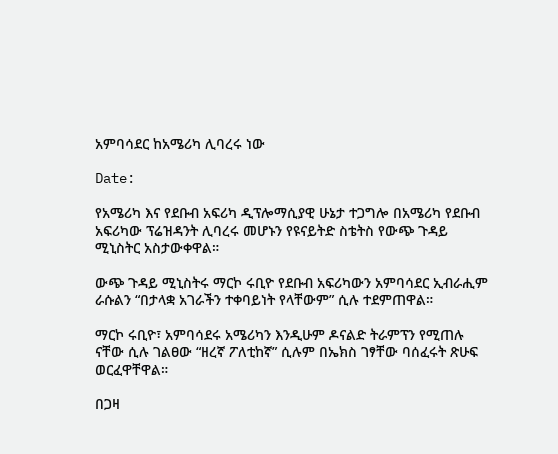አምባሳደር ከአሜሪካ ሊባረሩ ነው

Date:

የአሜሪካ እና የደቡብ አፍሪካ ዲፕሎማሲያዊ ሁኔታ ተጋግሎ በአሜሪካ የደቡብ አፍሪካው ፕሬዝዳንት ሊባረሩ መሆኑን የዩናይትድ ስቴትስ የውጭ ጉዳይ ሚኒስትር አስታውቀዋል።

ውጭ ጉዳይ ሚኒስትሩ ማርኮ ሩቢዮ የደቡብ አፍሪካውን አምባሳደር ኢብራሒም ራሱልን “በታላቋ አገራችን ተቀባይነት የላቸውም” ሲሉ ተደምጠዋል።

ማርኮ ሩቢዮ፣ አምባሳደሩ አሜሪካን እንዲሁም ዶናልድ ትራምፕን የሚጠሉ ናቸው ሲሉ ገልፀው “ዘረኛ ፖለቲከኛ” ሲሉም በኤክስ ገፃቸው ባሰፈሩት ጽሁፍ ወርፈዋቸዋል።

በጋዛ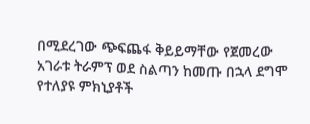በሚደረገው ጭፍጨፋ ቅይይማቸው የጀመረው አገራቱ ትራምፕ ወደ ስልጣን ከመጡ በኋላ ደግሞ የተለያዩ ምክኒያቶች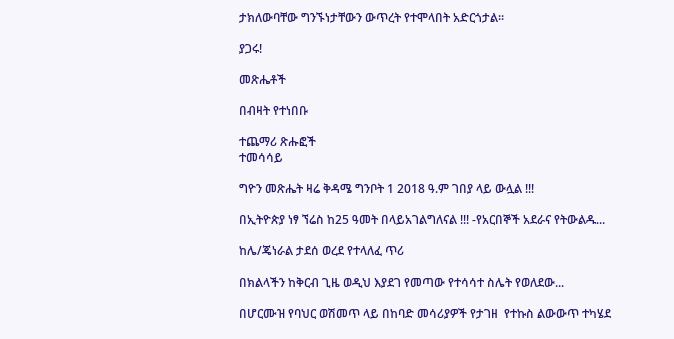ታክለውባቸው ግንኙነታቸውን ውጥረት የተሞላበት አድርጎታል።

ያጋሩ!

መጽሔቶች

በብዛት የተነበቡ

ተጨማሪ ጽሑፎች
ተመሳሳይ

ግዮን መጽሔት ዛሬ ቅዳሜ ግንቦት 1 2018 ዓ.ም ገበያ ላይ ውሏል !!!

በኢትዮጵያ ነፃ ኘሬስ ከ25 ዓመት በላይአገልግለናል !!! -የአርበኞች አደራና የትውልዱ...

ከሌ/ጄነራል ታደሰ ወረደ የተላለፈ ጥሪ

በክልላችን ከቅርብ ጊዜ ወዲህ እያደገ የመጣው የተሳሳተ ስሌት የወለደው...

በሆርሙዝ የባህር ወሽመጥ ላይ በከባድ መሳሪያዎች የታገዘ  የተኩስ ልውውጥ ተካሄደ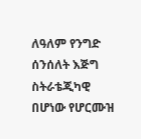ለዓለም የንግድ ሰንሰለት እጅግ ስትራቴጂካዊ በሆነው የሆርሙዝ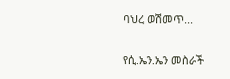ባህረ ወሽመጥ...

የሲ.ኤን.ኤን መስራች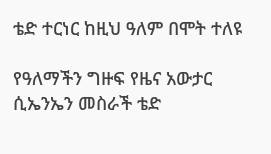ቴድ ተርነር ከዚህ ዓለም በሞት ተለዩ

የዓለማችን ግዙፍ የዜና አውታር ሲኤንኤን መስራች ቴድ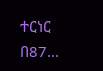ተርነር በ87...